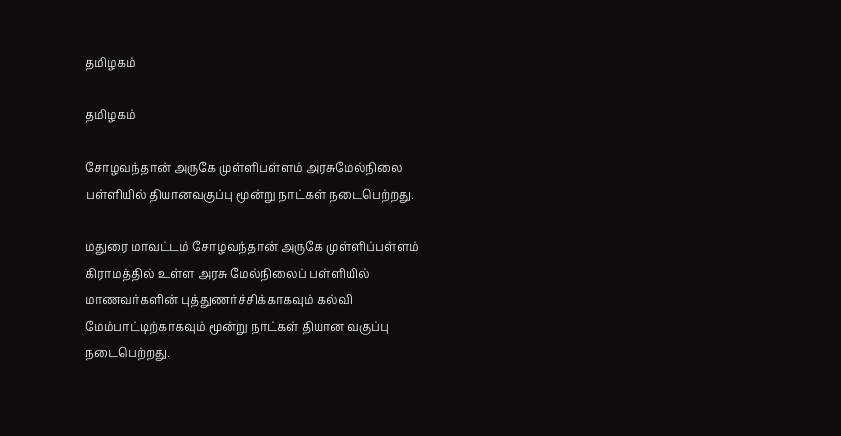தமிழகம்

தமிழகம்

சோழவந்தான் அருகே முள்ளிபள்ளம் அரசுமேல்நிலை பள்ளியில் தியானவகுப்பு மூன்று நாட்கள் நடைபெற்றது.

மதுரை மாவட்டம் சோழவந்தான் அருகே முள்ளிப்பள்ளம் கிராமத்தில் உள்ள அரசு மேல்நிலைப் பள்ளியில் மாணவர்களின் புத்துணர்ச்சிக்காகவும் கல்வி மேம்பாட்டிற்காகவும் மூன்று நாட்கள் தியான வகுப்பு நடைபெற்றது.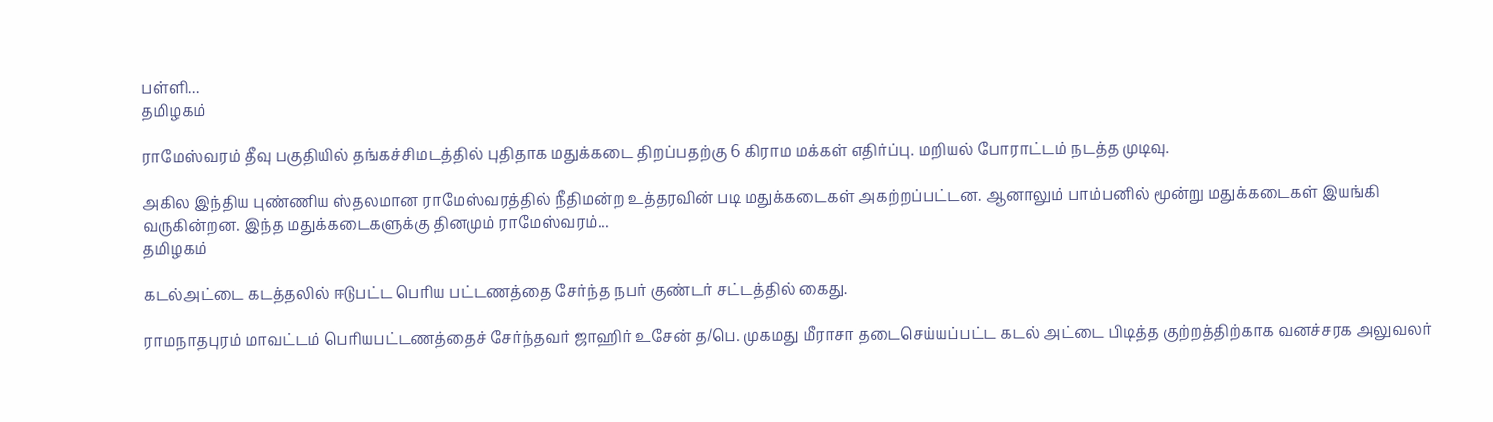பள்ளி...
தமிழகம்

ராமேஸ்வரம் தீவு பகுதியில் தங்கச்சிமடத்தில் புதிதாக மதுக்கடை திறப்பதற்கு 6 கிராம மக்கள் எதிர்ப்பு. மறியல் போராட்டம் நடத்த முடிவு.

அகில இந்திய புண்ணிய ஸ்தலமான ராமேஸ்வரத்தில் நீதிமன்ற உத்தரவின் படி மதுக்கடைகள் அகற்றப்பட்டன. ஆனாலும் பாம்பனில் மூன்று மதுக்கடைகள் இயங்கி வருகின்றன. இந்த மதுக்கடைகளுக்கு தினமும் ராமேஸ்வரம்...
தமிழகம்

கடல்அட்டை கடத்தலில் ஈடுபட்ட பெரிய பட்டணத்தை சேர்ந்த நபர் குண்டர் சட்டத்தில் கைது.

ராமநாதபுரம் மாவட்டம் பெரியபட்டணத்தைச் சேர்ந்தவர் ஜாஹிர் உசேன் த/பெ. முகமது மீராசா தடைசெய்யப்பட்ட கடல் அட்டை பிடித்த குற்றத்திற்காக வனச்சரக அலுவலர்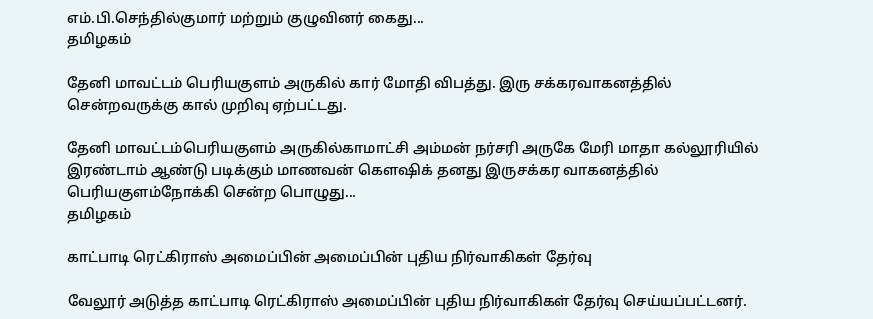எம்.பி.செந்தில்குமார் மற்றும் குழுவினர் கைது...
தமிழகம்

தேனி மாவட்டம் பெரியகுளம் அருகில் கார் மோதி விபத்து. இரு சக்கரவாகனத்தில் சென்றவருக்கு கால் முறிவு ஏற்பட்டது.

தேனி மாவட்டம்பெரியகுளம் அருகில்காமாட்சி அம்மன் நர்சரி அருகே மேரி மாதா கல்லூரியில் இரண்டாம் ஆண்டு படிக்கும் மாணவன் கௌஷிக் தனது இருசக்கர வாகனத்தில் பெரியகுளம்நோக்கி சென்ற பொழுது...
தமிழகம்

காட்பாடி ரெட்கிராஸ் அமைப்பின் அமைப்பின் புதிய நிர்வாகிகள் தேர்வு

வேலூர் அடுத்த காட்பாடி ரெட்கிராஸ் அமைப்பின் புதிய நிர்வாகிகள் தேர்வு செய்யப்பட்டனர்.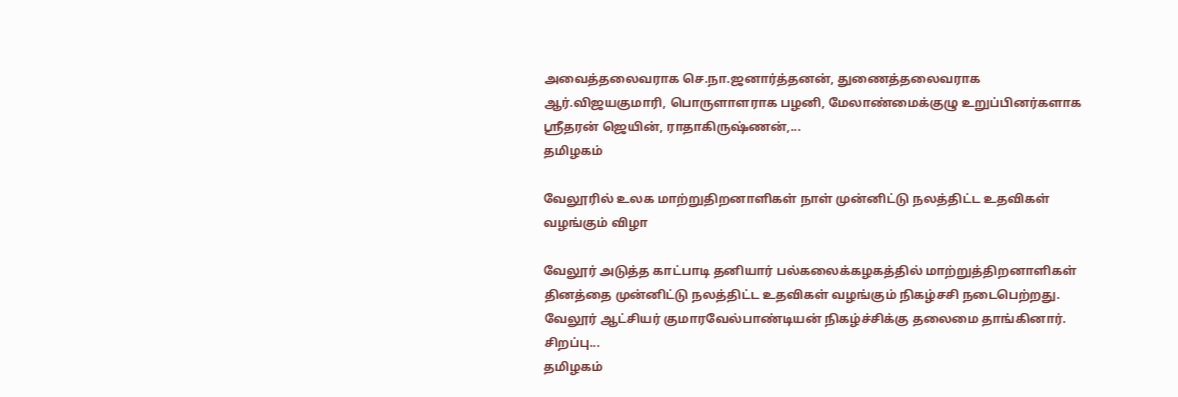அவைத்தலைவராக செ.நா.ஜனார்த்தனன், துணைத்தலைவராக ஆர்.விஜயகுமாரி, பொருளாளராக பழனி, மேலாண்மைக்குழு உறுப்பினர்களாக ஸ்ரீதரன் ஜெயின், ராதாகிருஷ்ணன்,...
தமிழகம்

வேலூரில் உலக மாற்றுதிறனாளிகள் நாள் முன்னிட்டு நலத்திட்ட உதவிகள் வழங்கும் விழா

வேலூர் அடுத்த காட்பாடி தனியார் பல்கலைக்கழகத்தில் மாற்றுத்திறனாளிகள் தினத்தை முன்னிட்டு நலத்திட்ட உதவிகள் வழங்கும் நிகழ்சசி நடைபெற்றது.  வேலூர் ஆட்சியர் குமாரவேல்பாண்டியன் நிகழ்ச்சிக்கு தலைமை தாங்கினார்.  சிறப்பு...
தமிழகம்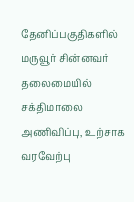தேனிப்பகுதிகளில் மருவூர் சின்னவர் தலைமையில் சக்திமாலை அணிவிப்பு, உற்சாக வரவேற்பு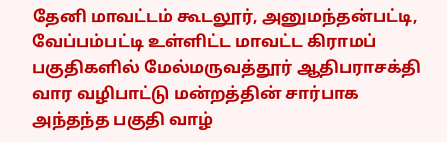தேனி மாவட்டம் கூடலூர், அனுமந்தன்பட்டி, வேப்பம்பட்டி உள்ளிட்ட மாவட்ட கிராமப் பகுதிகளில் மேல்மருவத்தூர் ஆதிபராசக்தி வார வழிபாட்டு மன்றத்தின் சார்பாக அந்தந்த பகுதி வாழ்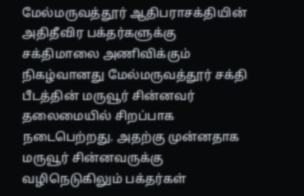மேல்மருவத்தூர் ஆதிபராசக்தியின் அதிதீவிர பக்தர்களுக்கு சக்திமாலை அணிவிக்கும் நிகழ்வானது மேல்மருவத்தூர் சக்தி பீடத்தின் மருவூர் சின்னவர் தலைமையில் சிறப்பாக நடைபெற்றது. அதற்கு முன்னதாக மருவூர் சின்னவருக்கு வழிநெடுகிலும் பக்தர்கள்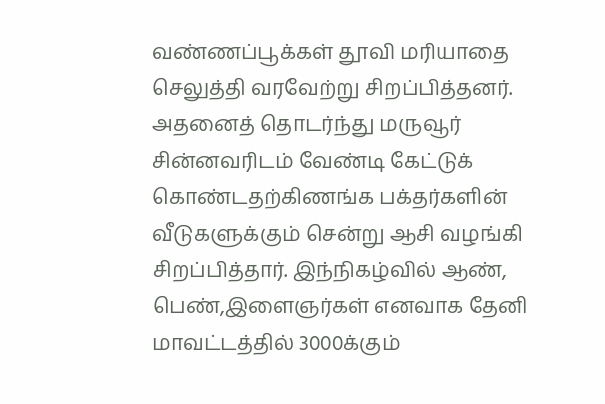வண்ணப்பூக்கள் தூவி மரியாதை செலுத்தி வரவேற்று சிறப்பித்தனர். அதனைத் தொடர்ந்து மருவூர் சின்னவரிடம் வேண்டி கேட்டுக் கொண்டதற்கிணங்க பக்தர்களின் வீடுகளுக்கும் சென்று ஆசி வழங்கி சிறப்பித்தார். இந்நிகழ்வில் ஆண், பெண்,இளைஞர்கள் எனவாக தேனி மாவட்டத்தில் 3000க்கும்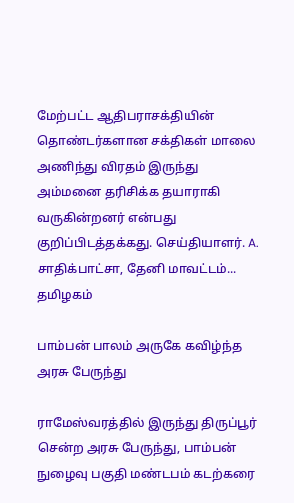மேற்பட்ட ஆதிபராசக்தியின் தொண்டர்களான சக்திகள் மாலை அணிந்து விரதம் இருந்து அம்மனை தரிசிக்க தயாராகி வருகின்றனர் என்பது குறிப்பிடத்தக்கது. செய்தியாளர். A. சாதிக்பாட்சா, தேனி மாவட்டம்...
தமிழகம்

பாம்பன் பாலம் அருகே கவிழ்ந்த அரசு பேருந்து

ராமேஸ்வரத்தில் இருந்து திருப்பூர் சென்ற அரசு பேருந்து, பாம்பன் நுழைவு பகுதி மண்டபம் கடற்கரை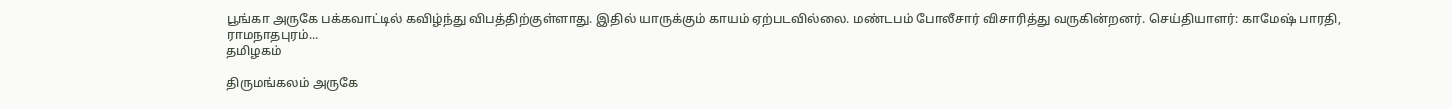பூங்கா அருகே பக்கவாட்டில் கவிழ்ந்து விபத்திற்குள்ளாது. இதில் யாருக்கும் காயம் ஏற்படவில்லை. மண்டபம் போலீசார் விசாரித்து வருகின்றனர். செய்தியாளர்: காமேஷ் பாரதி, ராமநாதபுரம்...
தமிழகம்

திருமங்கலம் அருகே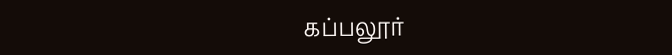கப்பலூர்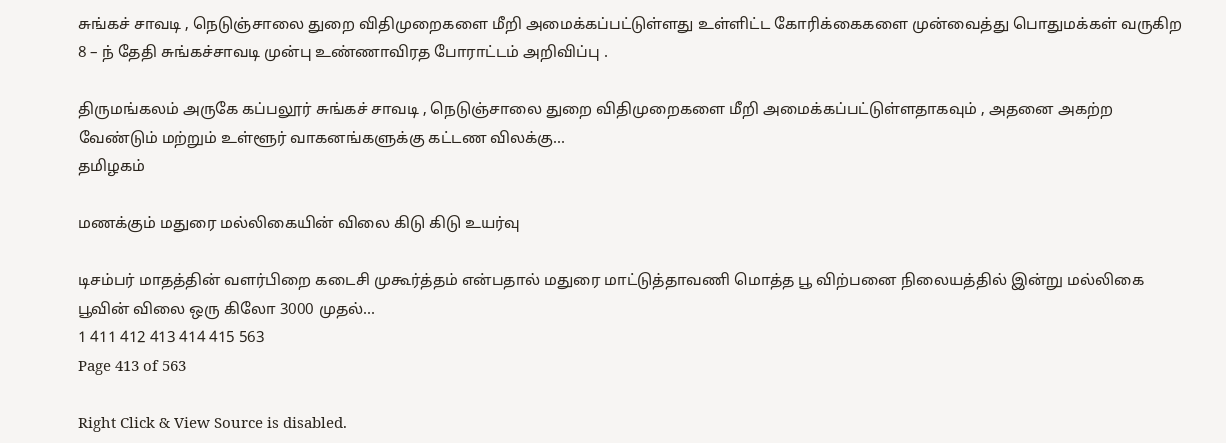சுங்கச் சாவடி , நெடுஞ்சாலை துறை விதிமுறைகளை மீறி அமைக்கப்பட்டுள்ளது உள்ளிட்ட கோரிக்கைகளை முன்வைத்து பொதுமக்கள் வருகிற 8 – ந் தேதி சுங்கச்சாவடி முன்பு உண்ணாவிரத போராட்டம் அறிவிப்பு .

திருமங்கலம் அருகே கப்பலூர் சுங்கச் சாவடி , நெடுஞ்சாலை துறை விதிமுறைகளை மீறி அமைக்கப்பட்டுள்ளதாகவும் , அதனை அகற்ற வேண்டும் மற்றும் உள்ளூர் வாகனங்களுக்கு கட்டண விலக்கு...
தமிழகம்

மணக்கும் மதுரை மல்லிகையின் விலை கிடு கிடு உயர்வு

டிசம்பர் மாதத்தின் வளர்பிறை கடைசி முகூர்த்தம் என்பதால் மதுரை மாட்டுத்தாவணி மொத்த பூ விற்பனை நிலையத்தில் இன்று மல்லிகை பூவின் விலை ஒரு கிலோ 3000 முதல்...
1 411 412 413 414 415 563
Page 413 of 563

Right Click & View Source is disabled.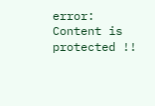error: Content is protected !!